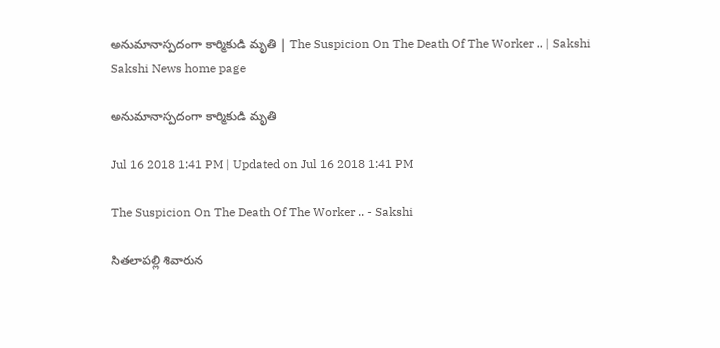అనుమానాస్పదంగా కార్మికుడి మృతి | The Suspicion On The Death Of The Worker .. | Sakshi
Sakshi News home page

అనుమానాస్పదంగా కార్మికుడి మృతి

Jul 16 2018 1:41 PM | Updated on Jul 16 2018 1:41 PM

The Suspicion On The Death Of The Worker .. - Sakshi

సితలాపల్లి శివారున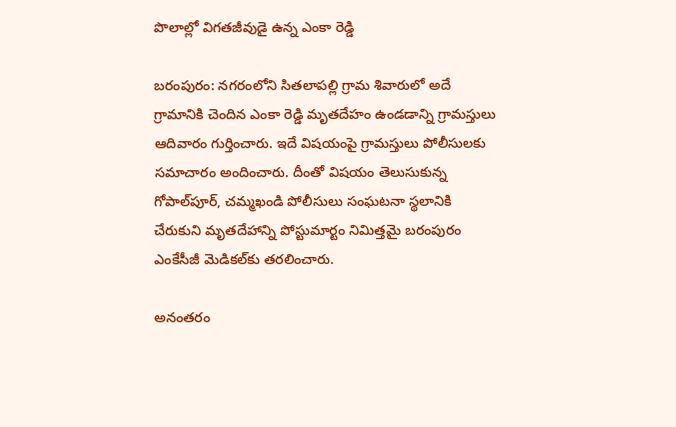పొలాల్లో విగతజీవుడై ఉన్న ఎంకా రెడ్డి

బరంపురం: నగరంలోని సితలాపల్లి గ్రామ శివారులో అదే గ్రామానికి చెందిన ఎంకా రెడ్డి మృతదేహం ఉండడాన్ని గ్రామస్తులు ఆదివారం గుర్తించారు. ఇదే విషయంపై గ్రామస్తులు పోలీసులకు సమాచారం అందించారు. దీంతో విషయం తెలుసుకున్న గోపాల్‌పూర్, చమ్మఖండి పోలీసులు సంఘటనా స్థలానికి చేరుకుని మృతదేహాన్ని పోస్టుమార్టం నిమిత్తమై బరంపురం ఎంకేసీజీ మెడికల్‌కు తరలించారు.

అనంతరం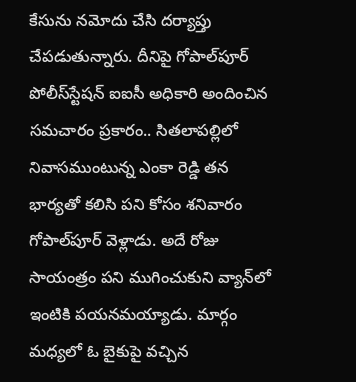కేసును నమోదు చేసి దర్యాప్తు చేపడుతున్నారు. దీనిపై గోపాల్‌పూర్‌ పోలీస్‌స్టేషన్‌ ఐఐసీ అధికారి అందించిన సమచారం ప్రకారం.. సితలాపల్లిలో నివాసముంటున్న ఎంకా రెడ్డి తన భార్యతో కలిసి పని కోసం శనివారం గోపాల్‌పూర్‌ వెళ్లాడు. అదే రోజు సాయంత్రం పని ముగించుకుని వ్యాన్‌లో ఇంటికి పయనమయ్యాడు. మార్గం మధ్యలో ఓ బైకుపై వచ్చిన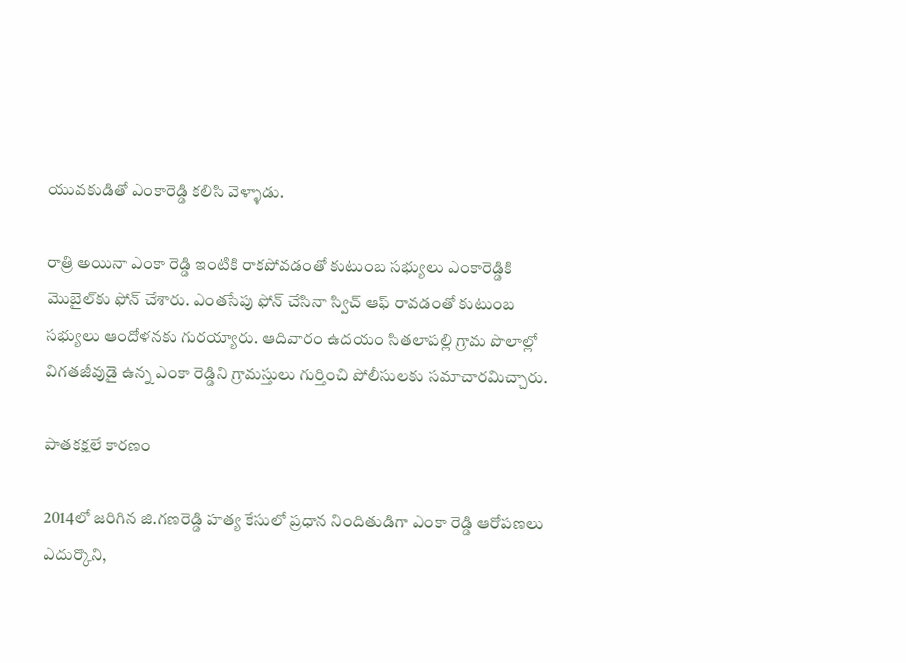యువకుడితో ఎంకారెడ్డి కలిసి వెళ్ళాడు.

రాత్రి అయినా ఎంకా రెడ్డి ఇంటికి రాకపోవడంతో కుటుంబ సభ్యులు ఎంకారెడ్డికి మొబైల్‌కు ఫోన్‌ చేశారు. ఎంతసేపు ఫోన్‌ చేసినా స్విచ్‌ ఆఫ్‌ రావడంతో కుటుంబ సభ్యులు ఆందోళనకు గురయ్యారు. ఆదివారం ఉదయం సితలాపల్లి గ్రామ పొలాల్లో విగతజీవుడై ఉన్న ఎంకా రెడ్డిని గ్రామస్తులు గుర్తించి పోలీసులకు సమాచారమిచ్చారు.

పాతకక్షలే కారణం

2014లో జరిగిన జి.గణరెడ్డి హత్య కేసులో ప్రధాన నిందితుడిగా ఎంకా రెడ్డి ఆరోపణలు ఎదుర్కొని,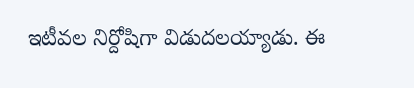ఇటీవల నిర్దోషిగా విడుదలయ్యాడు. ఈ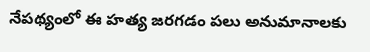నేపథ్యంలో ఈ హత్య జరగడం పలు అనుమానాలకు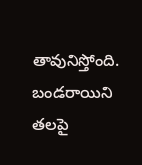తావునిస్తోంది. బండరాయిని తలపై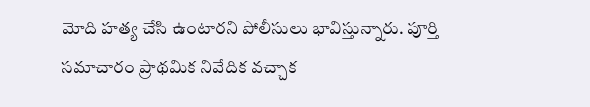మోది హత్య చేసి ఉంటారని పోలీసులు భావిస్తున్నారు. పూర్తి సమాచారం ప్రాథమిక నివేదిక వచ్చాక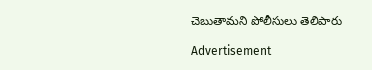చెబుతామని పోలీసులు తెలిపారు

Advertisement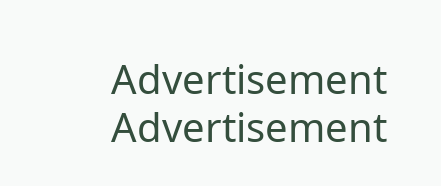Advertisement
Advertisement